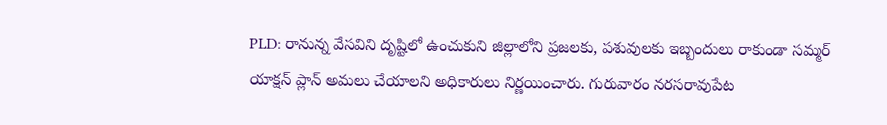PLD: రానున్న వేసవిని దృష్టిలో ఉంచుకుని జిల్లాలోని ప్రజలకు, పశువులకు ఇబ్బందులు రాకుండా సమ్మర్ యాక్షన్ ప్లాన్ అమలు చేయాలని అధికారులు నిర్ణయించారు. గురువారం నరసరావుపేట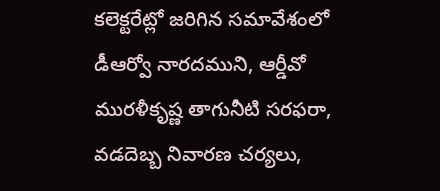కలెక్టరేట్లో జరిగిన సమావేశంలో డీఆర్వో నారదముని, ఆర్డీవో మురళీకృష్ణ తాగునీటి సరఫరా, వడదెబ్బ నివారణ చర్యలు,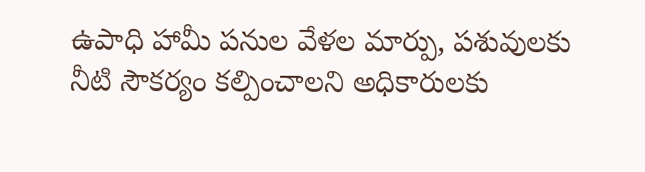ఉపాధి హామీ పనుల వేళల మార్పు, పశువులకు నీటి సౌకర్యం కల్పించాలని అధికారులకు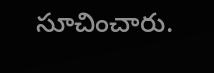సూచించారు.